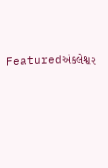Featuredઅંકલેશ્વર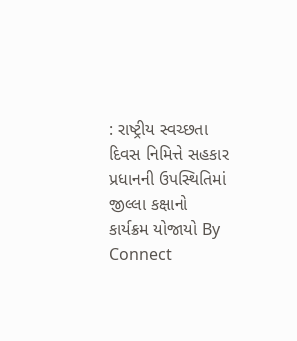: રાષ્ટ્રીય સ્વચ્છતા દિવસ નિમિત્તે સહકાર પ્રધાનની ઉપસ્થિતિમાં જીલ્લા કક્ષાનો કાર્યક્રમ યોજાયો By Connect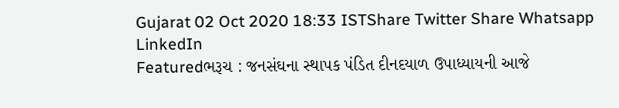Gujarat 02 Oct 2020 18:33 ISTShare Twitter Share Whatsapp LinkedIn
Featuredભરૂચ : જનસંઘના સ્થાપક પંડિત દીનદયાળ ઉપાધ્યાયની આજે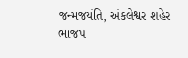જન્મજયંતિ, અંકલેશ્વર શહેર ભાજપ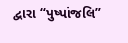દ્વારા “પુષ્પાંજલિ”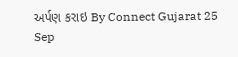અર્પણ કરાઇ By Connect Gujarat 25 Sep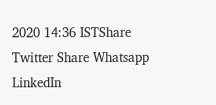2020 14:36 ISTShare Twitter Share Whatsapp LinkedIn